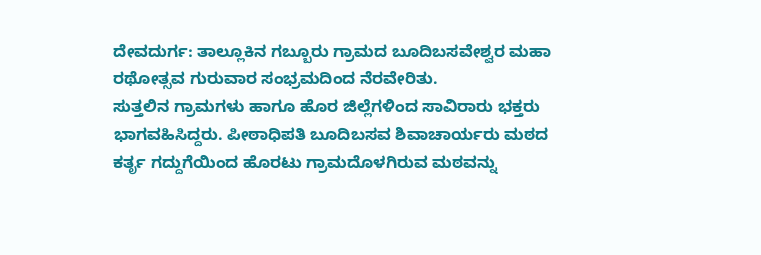ದೇವದುರ್ಗ: ತಾಲ್ಲೂಕಿನ ಗಬ್ಬೂರು ಗ್ರಾಮದ ಬೂದಿಬಸವೇಶ್ವರ ಮಹಾ ರಥೋತ್ಸವ ಗುರುವಾರ ಸಂಭ್ರಮದಿಂದ ನೆರವೇರಿತು.
ಸುತ್ತಲಿನ ಗ್ರಾಮಗಳು ಹಾಗೂ ಹೊರ ಜಿಲ್ಲೆಗಳಿಂದ ಸಾವಿರಾರು ಭಕ್ತರು ಭಾಗವಹಿಸಿದ್ದರು. ಪೀಠಾಧಿಪತಿ ಬೂದಿಬಸವ ಶಿವಾಚಾರ್ಯರು ಮಠದ ಕರ್ತೃ ಗದ್ದುಗೆಯಿಂದ ಹೊರಟು ಗ್ರಾಮದೊಳಗಿರುವ ಮಠವನ್ನು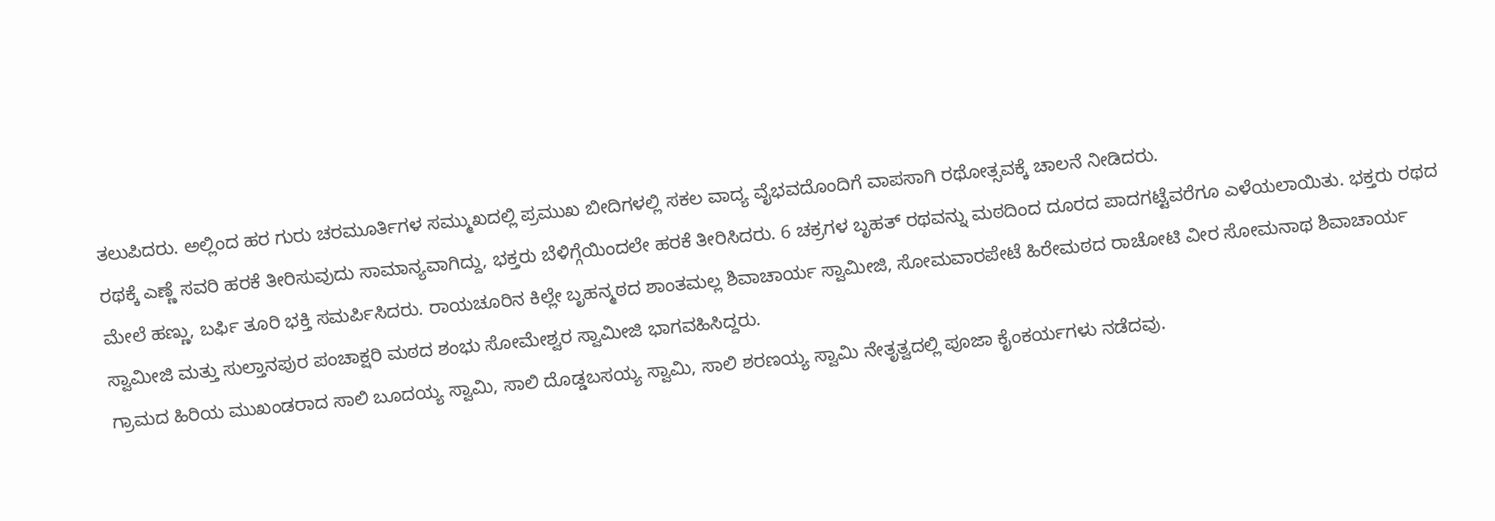ತಲುಪಿದರು. ಅಲ್ಲಿಂದ ಹರ ಗುರು ಚರಮೂರ್ತಿಗಳ ಸಮ್ಮುಖದಲ್ಲಿ ಪ್ರಮುಖ ಬೀದಿಗಳಲ್ಲಿ ಸಕಲ ವಾದ್ಯ ವೈಭವದೊಂದಿಗೆ ವಾಪಸಾಗಿ ರಥೋತ್ಸವಕ್ಕೆ ಚಾಲನೆ ನೀಡಿದರು.
ರಥಕ್ಕೆ ಎಣ್ಣೆ ಸವರಿ ಹರಕೆ ತೀರಿಸುವುದು ಸಾಮಾನ್ಯವಾಗಿದ್ದು, ಭಕ್ತರು ಬೆಳಿಗ್ಗೆಯಿಂದಲೇ ಹರಕೆ ತೀರಿಸಿದರು. 6 ಚಕ್ರಗಳ ಬೃಹತ್ ರಥವನ್ನು ಮಠದಿಂದ ದೂರದ ಪಾದಗಟ್ಟೆವರೆಗೂ ಎಳೆಯಲಾಯಿತು. ಭಕ್ತರು ರಥದ ಮೇಲೆ ಹಣ್ಣು, ಬರ್ಫಿ ತೂರಿ ಭಕ್ತಿ ಸಮರ್ಪಿಸಿದರು. ರಾಯಚೂರಿನ ಕಿಲ್ಲೇ ಬೃಹನ್ಮಠದ ಶಾಂತಮಲ್ಲ ಶಿವಾಚಾರ್ಯ ಸ್ವಾಮೀಜಿ, ಸೋಮವಾರಪೇಟೆ ಹಿರೇಮಠದ ರಾಚೋಟಿ ವೀರ ಸೋಮನಾಥ ಶಿವಾಚಾರ್ಯ ಸ್ವಾಮೀಜಿ ಮತ್ತು ಸುಲ್ತಾನಪುರ ಪಂಚಾಕ್ಷರಿ ಮಠದ ಶಂಭು ಸೋಮೇಶ್ವರ ಸ್ವಾಮೀಜಿ ಭಾಗವಹಿಸಿದ್ದರು.
ಗ್ರಾಮದ ಹಿರಿಯ ಮುಖಂಡರಾದ ಸಾಲಿ ಬೂದಯ್ಯ ಸ್ವಾಮಿ, ಸಾಲಿ ದೊಡ್ಡಬಸಯ್ಯ ಸ್ವಾಮಿ, ಸಾಲಿ ಶರಣಯ್ಯ ಸ್ವಾಮಿ ನೇತೃತ್ವದಲ್ಲಿ ಪೂಜಾ ಕೈಂಕರ್ಯಗಳು ನಡೆದವು.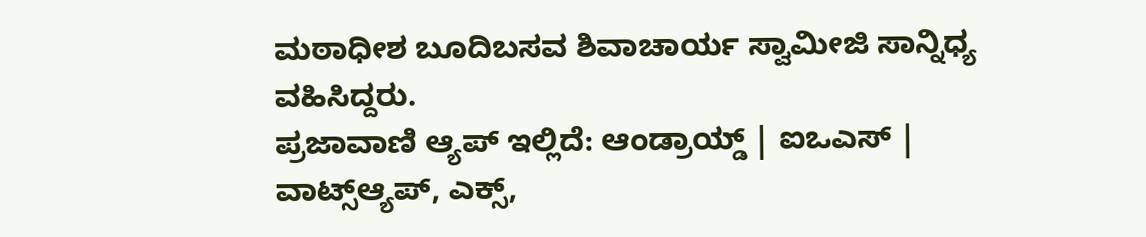ಮಠಾಧೀಶ ಬೂದಿಬಸವ ಶಿವಾಚಾರ್ಯ ಸ್ವಾಮೀಜಿ ಸಾನ್ನಿಧ್ಯ ವಹಿಸಿದ್ದರು.
ಪ್ರಜಾವಾಣಿ ಆ್ಯಪ್ ಇಲ್ಲಿದೆ: ಆಂಡ್ರಾಯ್ಡ್ | ಐಒಎಸ್ | ವಾಟ್ಸ್ಆ್ಯಪ್, ಎಕ್ಸ್,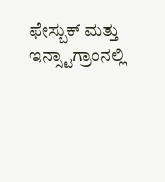ಫೇಸ್ಬುಕ್ ಮತ್ತು ಇನ್ಸ್ಟಾಗ್ರಾಂನಲ್ಲಿ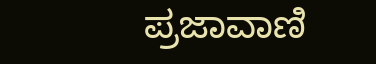ಪ್ರಜಾವಾಣಿ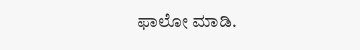ಫಾಲೋ ಮಾಡಿ.